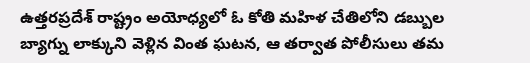ఉత్తరప్రదేశ్ రాష్ట్రం అయోధ్యలో ఓ కోతి మహిళ చేతిలోని డబ్బుల బ్యాగ్ను లాక్కుని వెళ్లిన వింత ఘటన, ఆ తర్వాత పోలీసులు తమ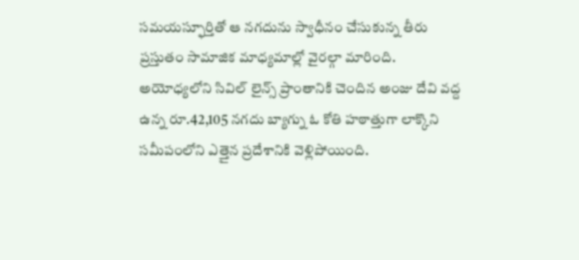సమయస్ఫూర్తితో ఆ నగదును స్వాధీనం చేసుకున్న తీరు ప్రస్తుతం సామాజిక మాధ్యమాల్లో వైరల్గా మారింది.
అయోధ్యలోని సివిల్ లైన్స్ ప్రాంతానికి చెందిన అంజు దేవి వద్ద ఉన్న రూ.42,105 నగదు బ్యాగ్ను ఓ కోతి హఠాత్తుగా లాక్కొని సమీపంలోని ఎత్తైన ప్రదేశానికి వెళ్లిపోయింది.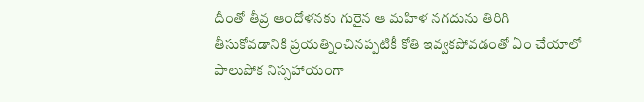దీంతో తీవ్ర ఆందోళనకు గురైన ఆ మహిళ నగదును తిరిగి తీసుకోవడానికి ప్రయత్నించినప్పటికీ కోతి ఇవ్వకపోవడంతో ఏం చేయాలో పాలుపోక నిస్సహాయంగా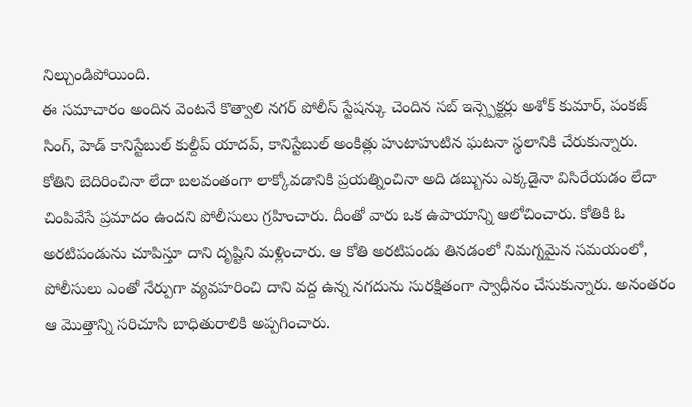నిల్చుండిపోయింది.
ఈ సమాచారం అందిన వెంటనే కొత్వాలి నగర్ పోలీస్ స్టేషన్కు చెందిన సబ్ ఇన్స్పెక్టర్లు అశోక్ కుమార్, పంకజ్ సింగ్, హెడ్ కానిస్టేబుల్ కుల్దీప్ యాదవ్, కానిస్టేబుల్ అంకిత్లు హుటాహుటిన ఘటనా స్థలానికి చేరుకున్నారు.
కోతిని బెదిరించినా లేదా బలవంతంగా లాక్కోవడానికి ప్రయత్నించినా అది డబ్బును ఎక్కడైనా విసిరేయడం లేదా చింపివేసే ప్రమాదం ఉందని పోలీసులు గ్రహించారు. దీంతో వారు ఒక ఉపాయాన్ని ఆలోచించారు. కోతికి ఓ అరటిపండును చూపిస్తూ దాని దృష్టిని మళ్లించారు. ఆ కోతి అరటిపండు తినడంలో నిమగ్నమైన సమయంలో, పోలీసులు ఎంతో నేర్పుగా వ్యవహరించి దాని వద్ద ఉన్న నగదును సురక్షితంగా స్వాధీనం చేసుకున్నారు. అనంతరం ఆ మొత్తాన్ని సరిచూసి బాధితురాలికి అప్పగించారు.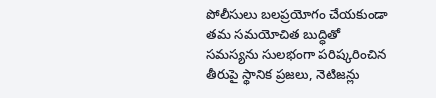పోలీసులు బలప్రయోగం చేయకుండా తమ సమయోచిత బుద్ధితో సమస్యను సులభంగా పరిష్కరించిన తీరుపై స్థానిక ప్రజలు, నెటిజన్లు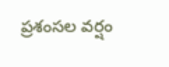ప్రశంసల వర్షం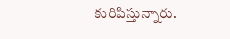కురిపిస్తున్నారు.